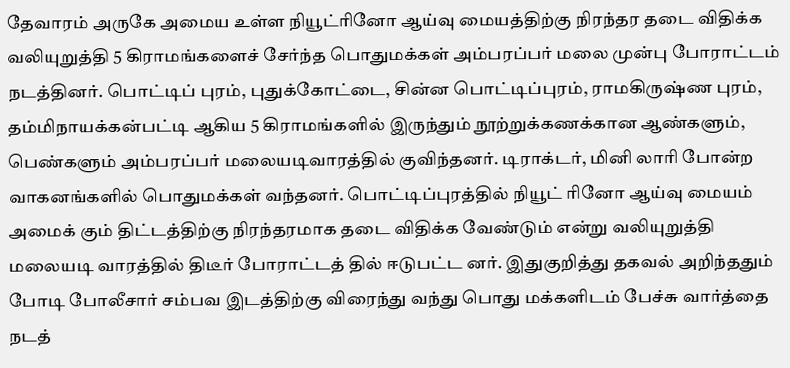தேவாரம் அருகே அமைய உள்ள நியூட்ரினோ ஆய்வு மையத்திற்கு நிரந்தர தடை விதிக்க வலியுறுத்தி 5 கிராமங்களைச் சேர்ந்த பொதுமக்கள் அம்பரப்பர் மலை முன்பு போராட்டம் நடத்தினர். பொட்டிப் புரம், புதுக்கோட்டை, சின்ன பொட்டிப்புரம், ராமகிருஷ்ண புரம், தம்மிநாயக்கன்பட்டி ஆகிய 5 கிராமங்களில் இருந்தும் நூற்றுக்கணக்கான ஆண்களும், பெண்களும் அம்பரப்பர் மலையடிவாரத்தில் குவிந்தனர். டிராக்டர், மினி லாரி போன்ற வாகனங்களில் பொதுமக்கள் வந்தனர். பொட்டிப்புரத்தில் நியூட் ரினோ ஆய்வு மையம் அமைக் கும் திட்டத்திற்கு நிரந்தரமாக தடை விதிக்க வேண்டும் என்று வலியுறுத்தி மலையடி வாரத்தில் திடீர் போராட்டத் தில் ஈடுபட்ட னர். இதுகுறித்து தகவல் அறிந்ததும் போடி போலீசார் சம்பவ இடத்திற்கு விரைந்து வந்து பொது மக்களிடம் பேச்சு வார்த்தை நடத்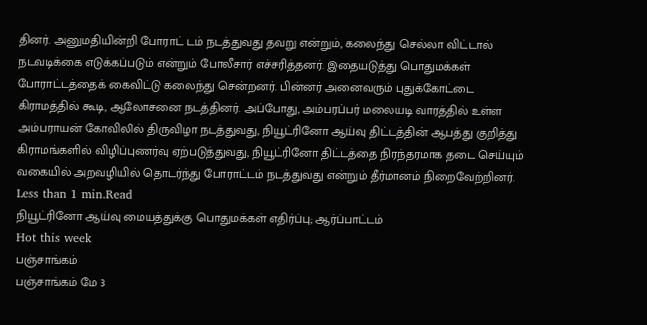தினர். அனுமதியின்றி போராட் டம் நடத்துவது தவறு என்றும், கலைந்து செல்லா விட்டால் நடவடிக்கை எடுக்கப்படும் என்றும் போலீசார் எச்சரித்தனர். இதையடுத்து பொதுமக்கள் போராட்டத்தைக் கைவிட்டு கலைந்து சென்றனர். பின்னர் அனைவரும் புதுக்கோட்டை கிராமத்தில் கூடி, ஆலோசனை நடத்தினர். அப்போது, அம்பரப்பர் மலையடி வாரத்தில் உள்ள அம்பராயன் கோவிலில் திருவிழா நடத்துவது, நியூட்ரினோ ஆய்வு திட்டத்தின் ஆபத்து குறித்து கிராமங்களில் விழிப்புணர்வு ஏற்படுத்துவது, நியூட்ரினோ திட்டத்தை நிரந்தரமாக தடை செய்யும் வகையில் அறவழியில் தொடர்ந்து போராட்டம் நடத்துவது என்றும் தீர்மானம் நிறைவேற்றினர்.
Less than 1 min.Read
நியூட்ரினோ ஆய்வு மையத்துக்கு பொதுமக்கள் எதிர்ப்பு; ஆர்ப்பாட்டம்
Hot this week
பஞ்சாங்கம்
பஞ்சாங்கம் மே 3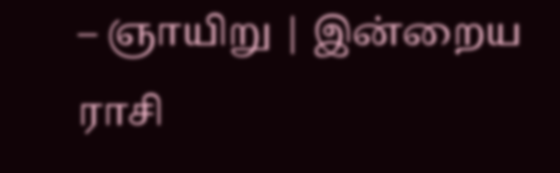– ஞாயிறு | இன்றைய ராசி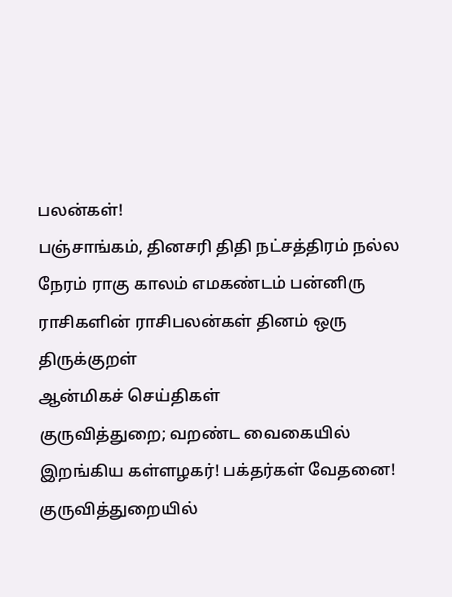பலன்கள்!
பஞ்சாங்கம், தினசரி திதி நட்சத்திரம் நல்ல நேரம் ராகு காலம் எமகண்டம் பன்னிரு ராசிகளின் ராசிபலன்கள் தினம் ஒரு திருக்குறள்
ஆன்மிகச் செய்திகள்
குருவித்துறை; வறண்ட வைகையில் இறங்கிய கள்ளழகர்! பக்தர்கள் வேதனை!
குருவித்துறையில்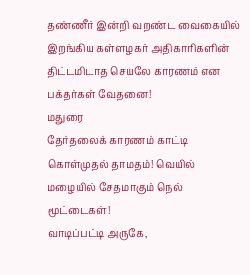தண்ணீர் இன்றி வறண்ட வைகையில் இறங்கிய கள்ளழகர் அதிகாரிகளின் திட்டமிடாத செயலே காரணம் என பக்தர்கள் வேதனை!
மதுரை
தேர்தலைக் காரணம் காட்டி கொள்முதல் தாமதம்! வெயில் மழையில் சேதமாகும் நெல் மூட்டைகள்!
வாடிப்பட்டி அருகே,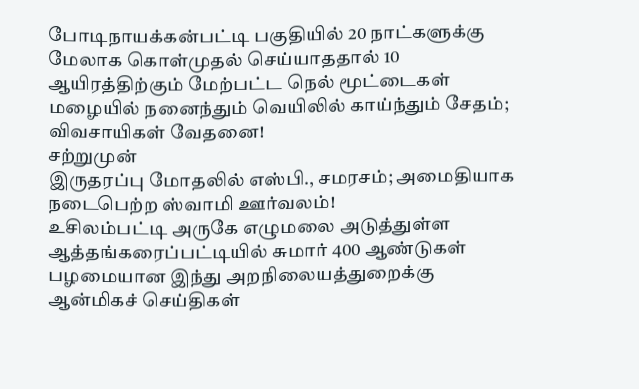போடிநாயக்கன்பட்டி பகுதியில் 20 நாட்களுக்கு மேலாக கொள்முதல் செய்யாததால் 10 ஆயிரத்திற்கும் மேற்பட்ட நெல் மூட்டைகள் மழையில் நனைந்தும் வெயிலில் காய்ந்தும் சேதம்; விவசாயிகள் வேதனை!
சற்றுமுன்
இருதரப்பு மோதலில் எஸ்பி., சமரசம்; அமைதியாக நடைபெற்ற ஸ்வாமி ஊர்வலம்!
உசிலம்பட்டி அருகே எழுமலை அடுத்துள்ள ஆத்தங்கரைப்பட்டியில் சுமார் 400 ஆண்டுகள் பழமையான இந்து அறநிலையத்துறைக்கு
ஆன்மிகச் செய்திகள்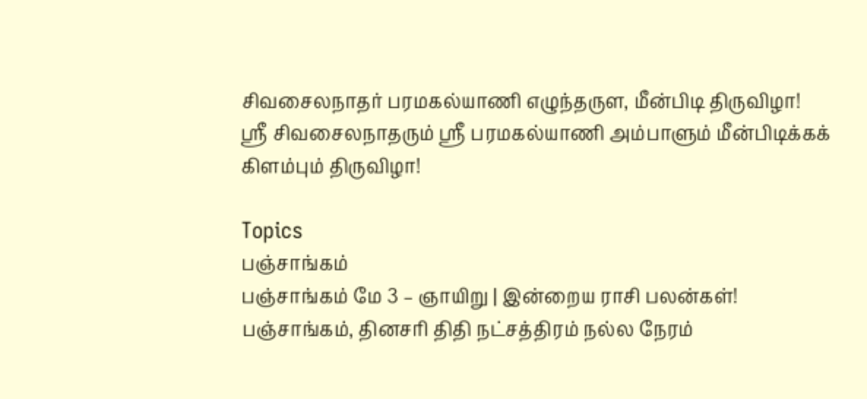சிவசைலநாதர் பரமகல்யாணி எழுந்தருள, மீன்பிடி திருவிழா!
ஸ்ரீ சிவசைலநாதரும் ஸ்ரீ பரமகல்யாணி அம்பாளும் மீன்பிடிக்கக் கிளம்பும் திருவிழா!

Topics
பஞ்சாங்கம்
பஞ்சாங்கம் மே 3 – ஞாயிறு | இன்றைய ராசி பலன்கள்!
பஞ்சாங்கம், தினசரி திதி நட்சத்திரம் நல்ல நேரம்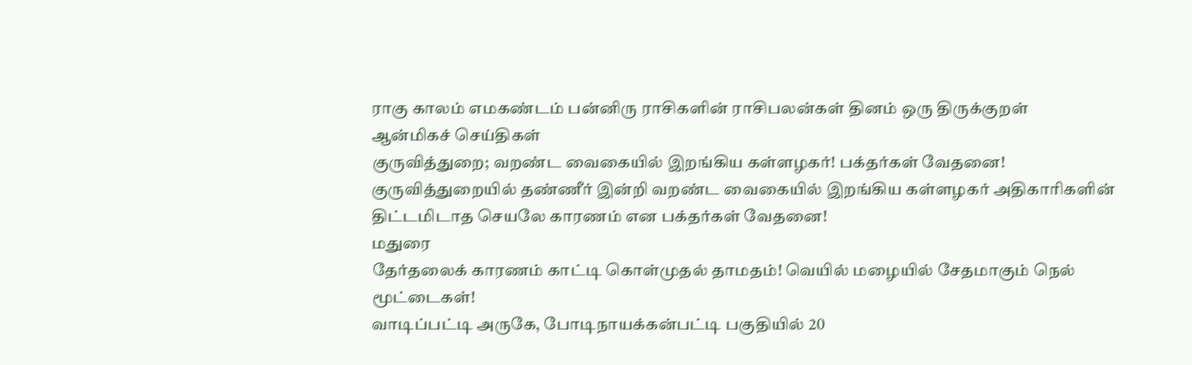ராகு காலம் எமகண்டம் பன்னிரு ராசிகளின் ராசிபலன்கள் தினம் ஒரு திருக்குறள்
ஆன்மிகச் செய்திகள்
குருவித்துறை; வறண்ட வைகையில் இறங்கிய கள்ளழகர்! பக்தர்கள் வேதனை!
குருவித்துறையில் தண்ணீர் இன்றி வறண்ட வைகையில் இறங்கிய கள்ளழகர் அதிகாரிகளின் திட்டமிடாத செயலே காரணம் என பக்தர்கள் வேதனை!
மதுரை
தேர்தலைக் காரணம் காட்டி கொள்முதல் தாமதம்! வெயில் மழையில் சேதமாகும் நெல் மூட்டைகள்!
வாடிப்பட்டி அருகே, போடிநாயக்கன்பட்டி பகுதியில் 20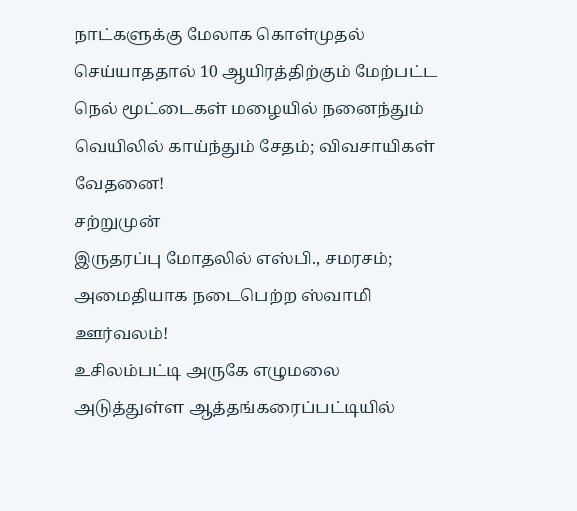நாட்களுக்கு மேலாக கொள்முதல் செய்யாததால் 10 ஆயிரத்திற்கும் மேற்பட்ட நெல் மூட்டைகள் மழையில் நனைந்தும் வெயிலில் காய்ந்தும் சேதம்; விவசாயிகள் வேதனை!
சற்றுமுன்
இருதரப்பு மோதலில் எஸ்பி., சமரசம்; அமைதியாக நடைபெற்ற ஸ்வாமி ஊர்வலம்!
உசிலம்பட்டி அருகே எழுமலை அடுத்துள்ள ஆத்தங்கரைப்பட்டியில்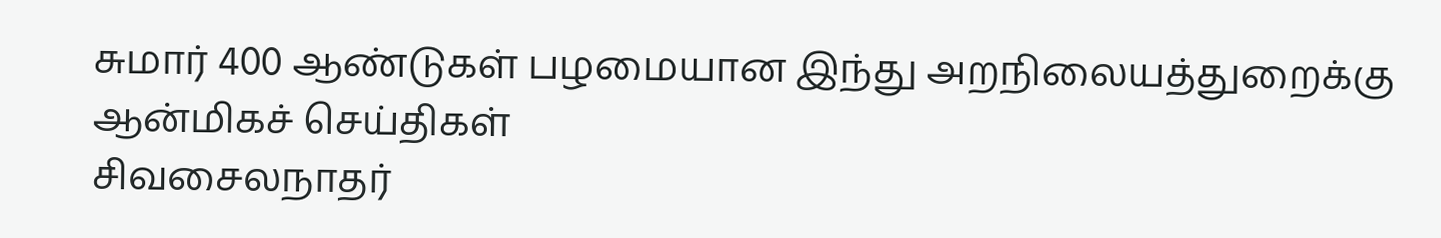சுமார் 400 ஆண்டுகள் பழமையான இந்து அறநிலையத்துறைக்கு
ஆன்மிகச் செய்திகள்
சிவசைலநாதர்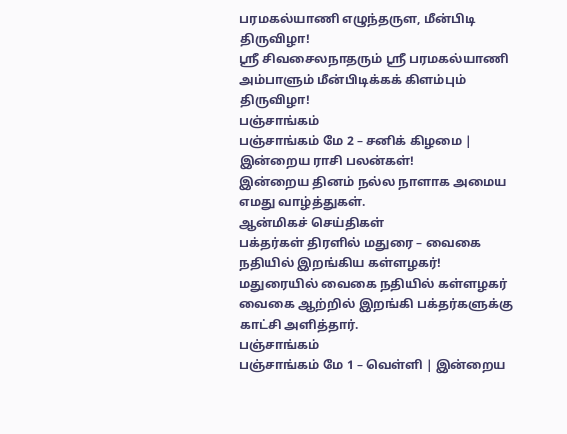பரமகல்யாணி எழுந்தருள, மீன்பிடி திருவிழா!
ஸ்ரீ சிவசைலநாதரும் ஸ்ரீ பரமகல்யாணி அம்பாளும் மீன்பிடிக்கக் கிளம்பும் திருவிழா!
பஞ்சாங்கம்
பஞ்சாங்கம் மே 2 – சனிக் கிழமை | இன்றைய ராசி பலன்கள்!
இன்றைய தினம் நல்ல நாளாக அமைய எமது வாழ்த்துகள்.
ஆன்மிகச் செய்திகள்
பக்தர்கள் திரளில் மதுரை – வைகை நதியில் இறங்கிய கள்ளழகர்!
மதுரையில் வைகை நதியில் கள்ளழகர் வைகை ஆற்றில் இறங்கி பக்தர்களுக்கு காட்சி அளித்தார்.
பஞ்சாங்கம்
பஞ்சாங்கம் மே 1 – வெள்ளி | இன்றைய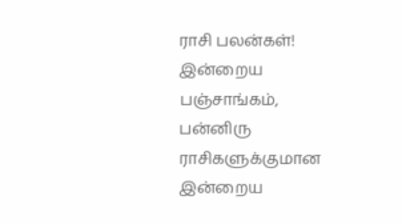ராசி பலன்கள்!
இன்றைய பஞ்சாங்கம், பன்னிரு ராசிகளுக்குமான இன்றைய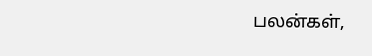பலன்கள்,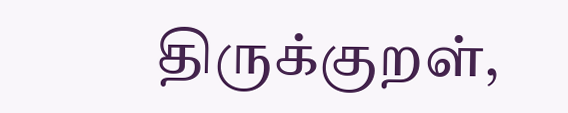திருக்குறள்,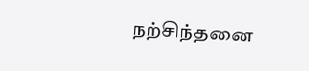நற்சிந்தனை